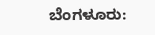ಬೆಂಗಳೂರು: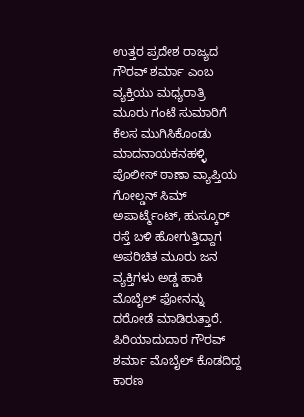ಉತ್ತರ ಪ್ರದೇಶ ರಾಜ್ಯದ ಗೌರವ್ ಶರ್ಮಾ ಎಂಬ ವ್ಯಕ್ತಿಯು ಮಧ್ಯರಾತ್ರಿ ಮೂರು ಗಂಟೆ ಸುಮಾರಿಗೆ ಕೆಲಸ ಮುಗಿಸಿಕೊಂಡು ಮಾದನಾಯಕನಹಳ್ಳಿ ಪೊಲೀಸ್ ಠಾಣಾ ವ್ಯಾಪ್ತಿಯ ಗೋಲ್ಡನ್ ಸಿಮ್ ಅಪಾರ್ಟ್ಮೆಂಟ್, ಹುಸ್ಕೂರ್ ರಸ್ತೆ ಬಳಿ ಹೋಗುತ್ತಿದ್ದಾಗ ಅಪರಿಚಿತ ಮೂರು ಜನ ವ್ಯಕ್ತಿಗಳು ಅಡ್ಡ ಹಾಕಿ ಮೊಬೈಲ್ ಫೋನನ್ನು ದರೋಡೆ ಮಾಡಿರುತ್ತಾರೆ.
ಪಿರಿಯಾದುದಾರ ಗೌರವ್ ಶರ್ಮಾ ಮೊಬೈಲ್ ಕೊಡದಿದ್ದ ಕಾರಣ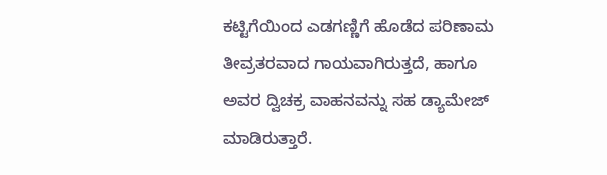ಕಟ್ಟಿಗೆಯಿಂದ ಎಡಗಣ್ಣಿಗೆ ಹೊಡೆದ ಪರಿಣಾಮ ತೀವ್ರತರವಾದ ಗಾಯವಾಗಿರುತ್ತದೆ, ಹಾಗೂ ಅವರ ದ್ವಿಚಕ್ರ ವಾಹನವನ್ನು ಸಹ ಡ್ಯಾಮೇಜ್ ಮಾಡಿರುತ್ತಾರೆ.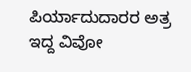ಪಿರ್ಯಾದುದಾರರ ಅತ್ರ ಇದ್ದ ವಿವೋ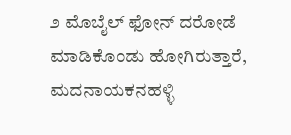೨ ಮೊಬೈಲ್ ಫೋನ್ ದರೋಡೆ ಮಾಡಿಕೊಂಡು ಹೋಗಿರುತ್ತಾರೆ, ಮದನಾಯಕನಹಳ್ಳಿ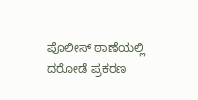ಪೊಲೀಸ್ ಠಾಣೆಯಲ್ಲಿ ದರೋಡೆ ಪ್ರಕರಣ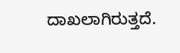ದಾಖಲಾಗಿರುತ್ತದೆ.